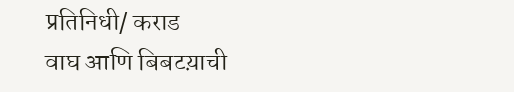प्रतिनिधी/ कराड
वाघ आणि बिबटय़ाची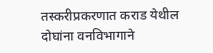तस्करीप्रकरणात कराड येथील दोघांना वनविभागाने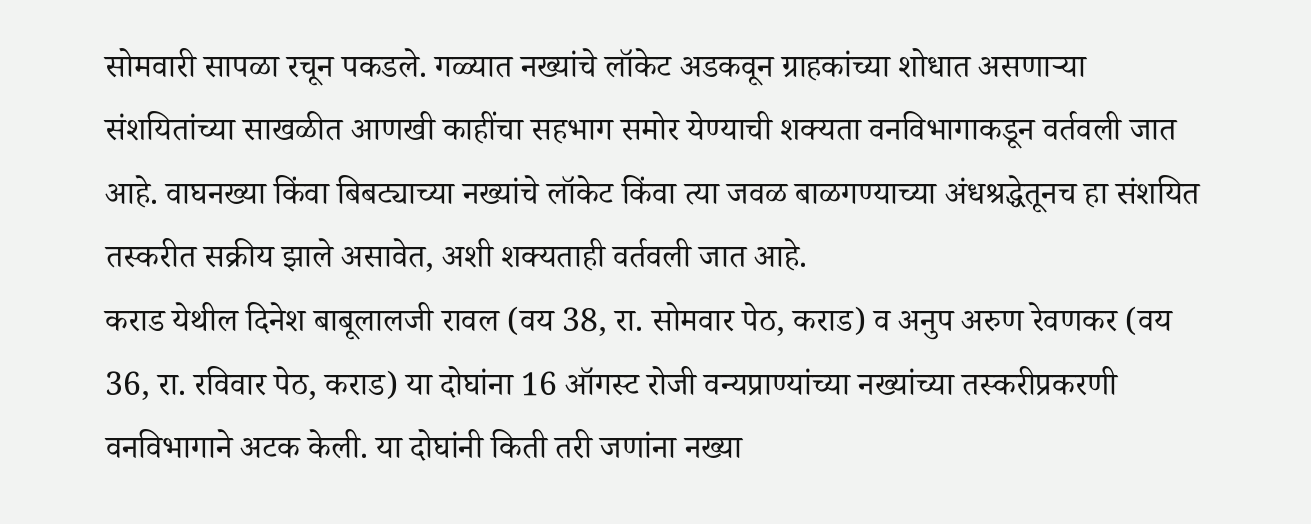सोमवारी सापळा रचून पकडले. गळ्यात नख्यांचे लॉकेट अडकवून ग्राहकांच्या शोधात असणाऱ्या संशयितांच्या साखळीत आणखी काहींचा सहभाग समोर येण्याची शक्यता वनविभागाकडून वर्तवली जात आहे. वाघनख्या किंवा बिबट्याच्या नख्यांचे लॉकेट किंवा त्या जवळ बाळगण्याच्या अंधश्रद्धेतूनच हा संशयित तस्करीत सक्रीय झाले असावेत, अशी शक्यताही वर्तवली जात आहे.
कराड येथील दिनेश बाबूलालजी रावल (वय 38, रा. सोमवार पेठ, कराड) व अनुप अरुण रेवणकर (वय 36, रा. रविवार पेठ, कराड) या दोघांना 16 ऑगस्ट रोजी वन्यप्राण्यांच्या नख्यांच्या तस्करीप्रकरणी वनविभागाने अटक केली. या दोघांनी किती तरी जणांना नख्या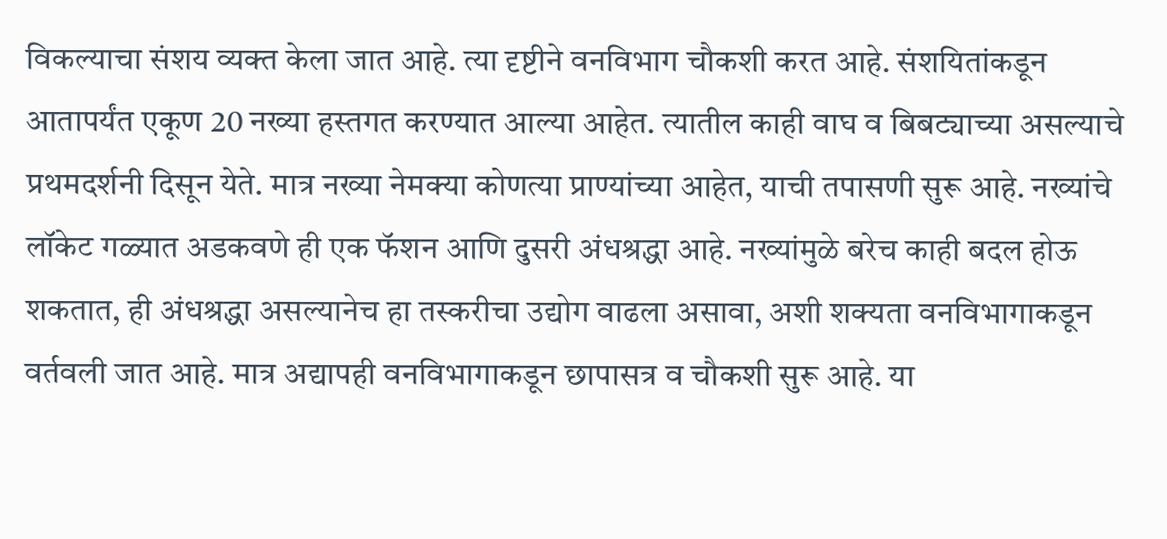विकल्याचा संशय व्यक्त केला जात आहे. त्या दृष्टीने वनविभाग चौकशी करत आहे. संशयितांकडून आतापर्यंत एकूण 20 नख्या हस्तगत करण्यात आल्या आहेत. त्यातील काही वाघ व बिबट्याच्या असल्याचे प्रथमदर्शनी दिसून येते. मात्र नख्या नेमक्या कोणत्या प्राण्यांच्या आहेत, याची तपासणी सुरू आहे. नख्यांचे लॉकेट गळ्यात अडकवणे ही एक फॅशन आणि दुसरी अंधश्रद्धा आहे. नख्यांमुळे बरेच काही बदल होऊ शकतात, ही अंधश्रद्धा असल्यानेच हा तस्करीचा उद्योग वाढला असावा, अशी शक्यता वनविभागाकडून वर्तवली जात आहे. मात्र अद्यापही वनविभागाकडून छापासत्र व चौकशी सुरू आहे. या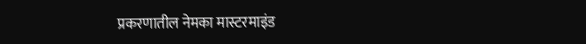प्रकरणातील नेमका मास्टरमाइंड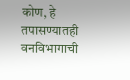कोण, हे तपासण्यातही वनविभागाची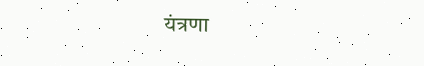यंत्रणा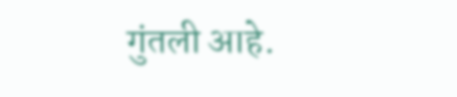गुंतली आहे.